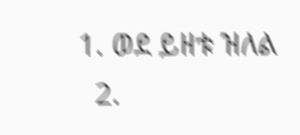1. ወደ ይዘቱ ዝለል
  2.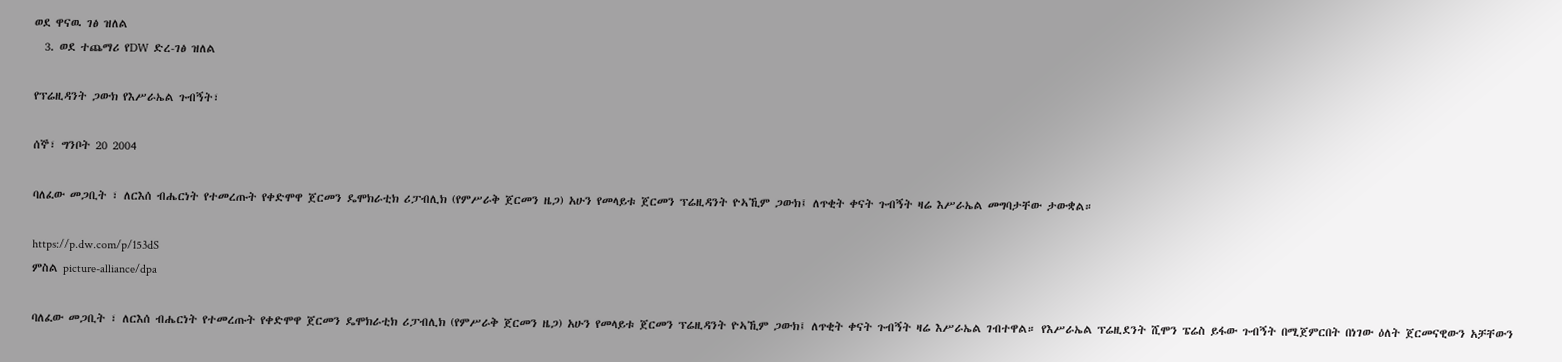ወደ ዋናዉ ገፅ ዝለል
  3. ወደ ተጨማሪ የDW ድረ-ገፅ ዝለል

የፕሬዚዳንት ጋውክ የእሥራኤል ጉብኝት፣

ሰኞ፣ ግንቦት 20 2004

ባለፈው መጋቢት ፣ ለርእሰ ብሔርነት የተመረጡት የቀድሞዋ ጀርመን ዴሞክራቲክ ሪፓብሊክ (የምሥራቅ ጀርመን ዜጋ) አሁን የመላይቱ ጀርመን ፕሬዚዳንት ዮኣኺም ጋውክ፤ ለጥቂት ቀናት ጉብኝት ዛሬ እሥራኤል መግባታቸው ታውቋል።

https://p.dw.com/p/153dS
ምስል picture-alliance/dpa

ባለፈው መጋቢት ፣ ለርእሰ ብሔርነት የተመረጡት የቀድሞዋ ጀርመን ዴሞክራቲክ ሪፓብሊክ (የምሥራቅ ጀርመን ዜጋ) አሁን የመላይቱ ጀርመን ፕሬዚዳንት ዮኣኺም ጋውክ፤ ለጥቂት ቀናት ጉብኝት ዛሬ እሥራኤል ገብተዋል። የእሥራኤል ፕሬዚደንት ሺሞን ፔሬስ ይፋው ጉብኝት በሚጀምርበት በነገው ዕለት ጀርመናዊውን አቻቸውን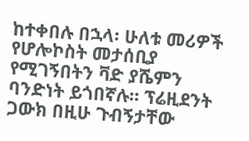ከተቀበሉ በኋላ፡ ሁለቱ መሪዎች የሆሎኮስት መታሰቢያ የሚገኝበትን ቫድ ያሼምን ባንድነት ይጎበኛሉ። ፕሬዚደንት ጋውክ በዚሁ ጉብኝታቸው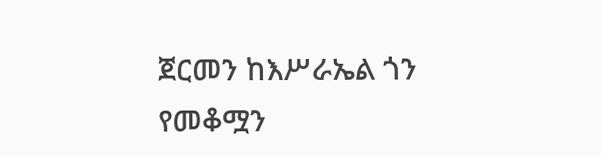ጀርመን ከእሥራኤል ጎን የመቆሟን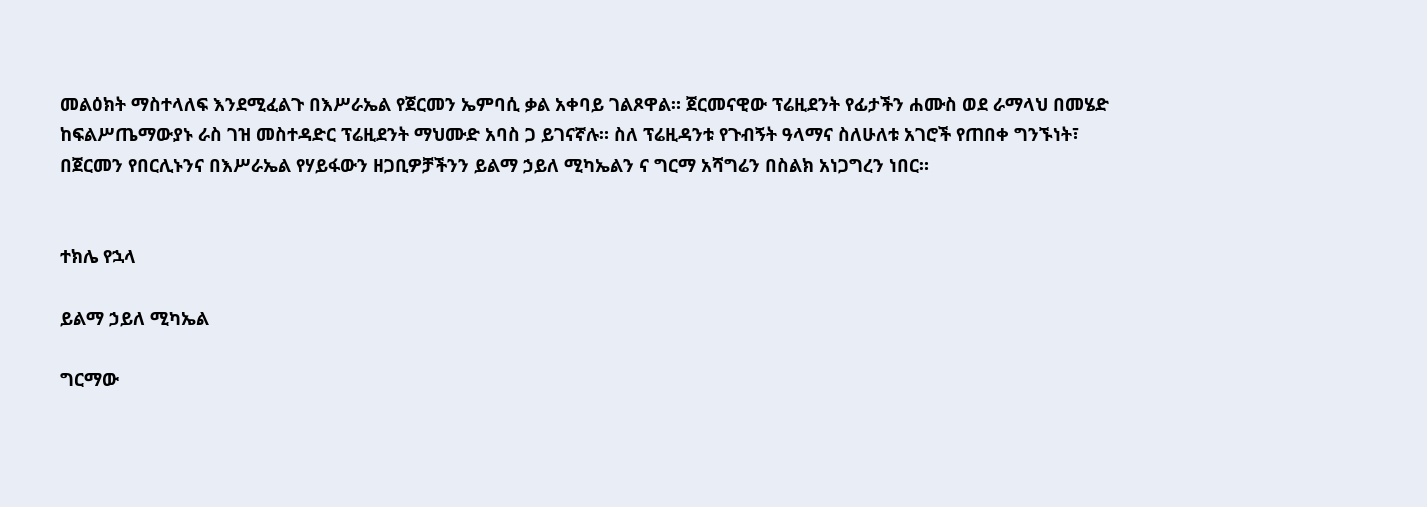መልዕክት ማስተላለፍ እንደሚፈልጉ በእሥራኤል የጀርመን ኤምባሲ ቃል አቀባይ ገልጾዋል። ጀርመናዊው ፕሬዚደንት የፊታችን ሐሙስ ወደ ራማላህ በመሄድ ከፍልሥጤማውያኑ ራስ ገዝ መስተዳድር ፕሬዚደንት ማህሙድ አባስ ጋ ይገናኛሉ። ስለ ፕሬዚዳንቱ የጉብኝት ዓላማና ስለሁለቱ አገሮች የጠበቀ ግንኙነት፣ በጀርመን የበርሊኑንና በእሥራኤል የሃይፋውን ዘጋቢዎቻችንን ይልማ ኃይለ ሚካኤልን ና ግርማ አሻግሬን በስልክ አነጋግረን ነበር።


ተክሌ የኋላ

ይልማ ኃይለ ሚካኤል

ግርማው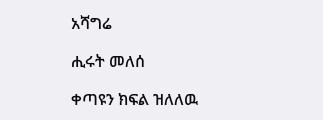አሻግሬ

ሒሩት መለሰ

ቀጣዩን ክፍል ዝለለዉ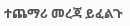ተጨማሪ መረጃ ይፈልጉ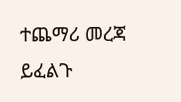ተጨማሪ መረጃ ይፈልጉ